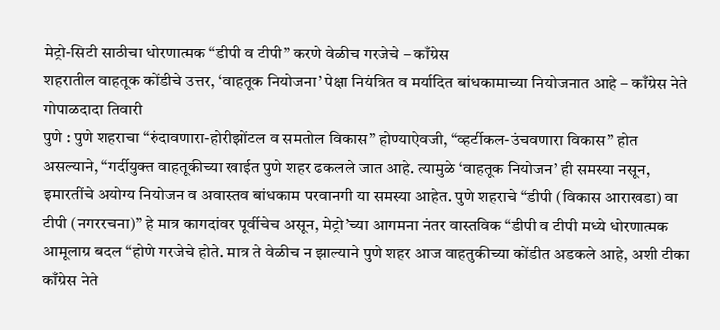मेट्रो-सिटी साठीचा धोरणात्मक “डीपी व टीपी” करणे वेळीच गरजेचे – काँग्रेस
शहरातील वाहतूक कोंडीचे उत्तर, ‘वाहतूक नियोजना’ पेक्षा नियंत्रित व मर्यादित बांधकामाच्या नियोजनात आहे – काँग्रेस नेते गोपाळदादा तिवारी
पुणे : पुणे शहराचा “रुंदावणारा-होरीझोंटल व समतोल विकास” होण्याऐवजी, “व्हर्टीकल-उंचवणारा विकास” होत असल्याने, “गर्दीयुक्त वाहतूकीच्या खाईत पुणे शहर ढकलले जात आहे. त्यामुळे ‘वाहतूक नियोजन’ ही समस्या नसून, इमारतींचे अयोग्य नियोजन व अवास्तव बांधकाम परवानगी या समस्या आहेत. पुणे शहराचे “डीपी (विकास आराखडा) वा टीपी (नगररचना)” हे मात्र कागदांवर पूर्वीचेच असून, मेट्रो’च्या आगमना नंतर वास्तविक “डीपी व टीपी मध्ये धोरणात्मक आमूलाग्र बदल “होणे गरजेचे होते. मात्र ते वेळीच न झाल्याने पुणे शहर आज वाहतुकीच्या कोंडीत अडकले आहे, अशी टीका काँग्रेस नेते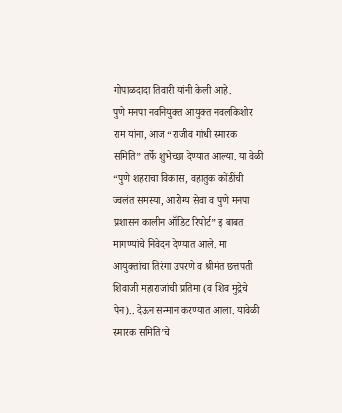गोपाळदादा तिवारी यांनी केली आहे.
पुणे मनपा नवनियुक्त आयुक्त नवलकिशोर राम यांना, आज “राजीव गांधी स्मारक समिति” तर्फे शुभेच्छा देण्यात आल्या. या वेळी “पुणे शहराचा विकास, वहातुक कोंडींची ज्वलंत समस्या, आरोग्य सेवा व पुणे मनपा प्रशासन कालीन ऑडिट रिपोर्ट” इ बाबत मागण्यांचे निवेदन देण्यात आले. मा आयुक्तांचा तिरंगा उपरणे व श्रीमंत छत्तपती शिवाजी महाराजांची प्रतिमा (व शिव मुद्रेचे पेन).. देऊन सन्मान करण्यात आला. यावेळी स्मारक समिति’चे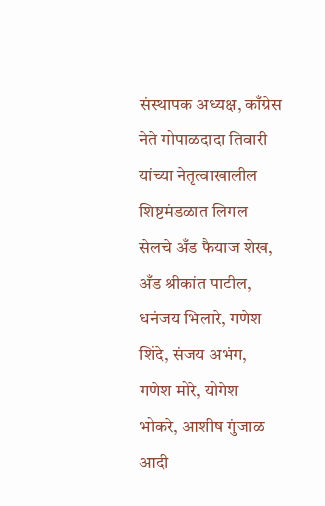संस्थापक अध्यक्ष, काँग्रेस नेते गोपाळदादा तिवारी यांच्या नेतृत्वाखालील शिष्टमंडळात लिगल सेलचे अँड फैयाज शेख, अँड श्रीकांत पाटील, धनंजय भिलारे, गणेश शिंदे, संजय अभंग, गणेश मोरे, योगेश भोकरे, आशीष गुंजाळ आदी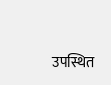उपस्थित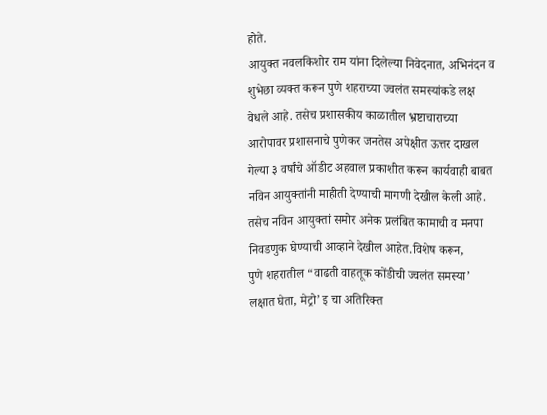होते.
आयुक्त नवलकिशोर राम यांना दिलेल्या निवेदनात, अभिनंदन व शुभेछा व्यक्त करून पुणे शहराच्या ज्वलंत समस्यांकडे लक्ष वेधले आहे. तसेच प्रशासकीय काळातील भ्रष्टाचाराच्या आरोपावर प्रशासनाचे पुणेकर जनतेस अपेक्षीत ऊत्तर दाखल गेल्या ३ वर्षांचे ऑडीट अहवाल प्रकाशीत करून कार्यवाही बाबत नविन आयुक्तांनी माहीती देण्याची मागणी देखील केली आहे.
तसेच नविन आयुक्तां समोर अनेक प्रलंबित कामाची व मनपा निवडणुक घेण्याची आव्हाने देखील आहेत.विशेष करून,
पुणे शहरातील “वाढती वाहतूक कोंडीची ज्वलंत समस्या’ लक्षात घेता, मेट्रो’ इ चा अतिरिक्त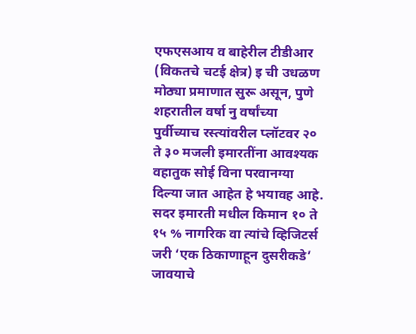एफएसआय व बाहेरील टीडीआर (विकतचे चटई क्षेत्र) इ ची उधळण मोठ्या प्रमाणात सुरू असून, पुणे शहरातील वर्षा नु वर्षांच्या पुर्वीच्याच रस्त्यांवरील प्लॉटवर २० ते ३० मजली इमारतींना आवश्यक वहातुक सोई विना परवानग्या दिल्या जात आहेत हे भयावह आहे. सदर इमारती मधील किमान १० ते १५ % नागरिक वा त्यांचे व्हिजिटर्स जरी ‘एक ठिकाणाहून दुसरीकडे’ जावयाचे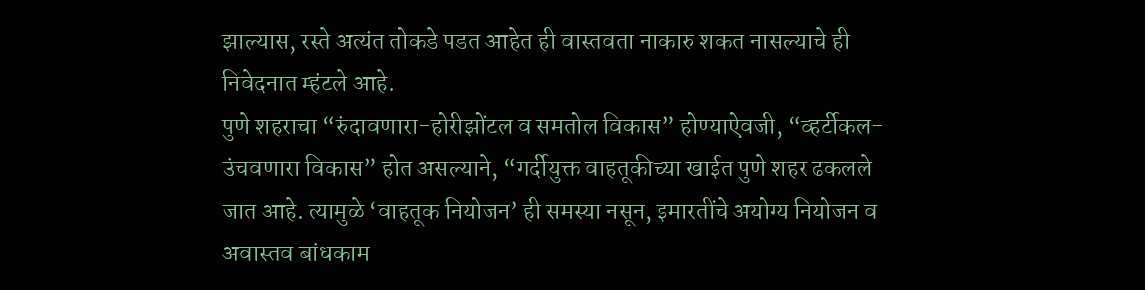झाल्यास, रस्ते अत्यंत तोकडे पडत आहेत ही वास्तवता नाकारु शकत नासल्याचे ही निवेदनात म्हंटले आहे.
पुणे शहराचा “रुंदावणारा-होरीझोंटल व समतोल विकास” होण्याऐवजी, “व्हर्टीकल-उंचवणारा विकास” होत असल्याने, “गर्दीयुक्त वाहतूकीच्या खाईत पुणे शहर ढकलले जात आहे. त्यामुळे ‘वाहतूक नियोजन’ ही समस्या नसून, इमारतींचे अयोग्य नियोजन व अवास्तव बांधकाम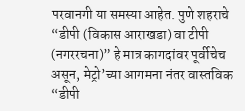परवानगी या समस्या आहेत. पुणे शहराचे “डीपी (विकास आराखडा) वा टीपी (नगररचना)” हे मात्र कागदांवर पूर्वीचेच असून, मेट्रो’च्या आगमना नंतर वास्तविक “डीपी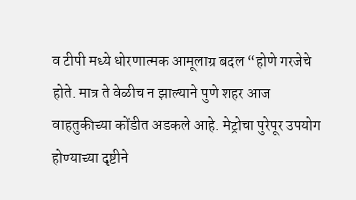व टीपी मध्ये धोरणात्मक आमूलाग्र बदल “होणे गरजेचे होते. मात्र ते वेळीच न झाल्याने पुणे शहर आज वाहतुकीच्या कोंडीत अडकले आहे. मेट्रोचा पुरेपूर उपयोग होण्याच्या दृष्टीने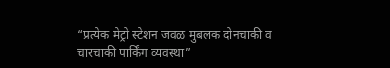“प्रत्येक मेट्रो स्टेशन जवळ मुबलक दोनचाकी व चारचाकी पार्किंग व्यवस्था”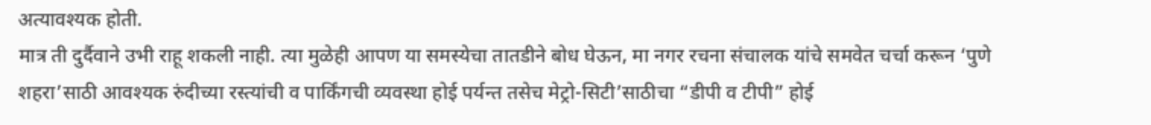अत्यावश्यक होती.
मात्र ती दुर्दैवाने उभी राहू शकली नाही. त्या मुळेही आपण या समस्येचा तातडीने बोध घेऊन, मा नगर रचना संचालक यांचे समवेत चर्चा करून ‘पुणे शहरा’साठी आवश्यक रुंदीच्या रस्त्यांची व पार्किंगची व्यवस्था होई पर्यन्त तसेच मेट्रो-सिटी’साठीचा “डीपी व टीपी” होई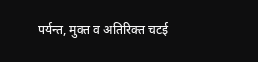पर्यन्त, मुक्त व अतिरिक्त चटई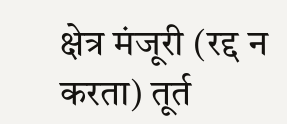क्षेत्र मंजूरी (रद्द न करता) तूर्त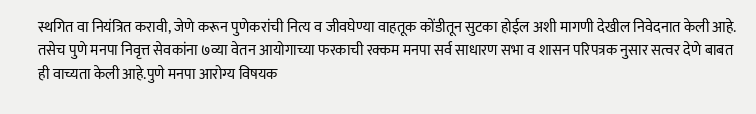स्थगित वा नियंत्रित करावी, जेणे करून पुणेकरांची नित्य व जीवघेण्या वाहतूक कोंडीतून सुटका होईल अशी मागणी देखील निवेदनात केली आहे.
तसेच पुणे मनपा निवृत्त सेवकांना ७व्या वेतन आयोगाच्या फरकाची रक्कम मनपा सर्व साधारण सभा व शासन परिपत्रक नुसार सत्वर देणे बाबत ही वाच्यता केली आहे.पुणे मनपा आरोग्य विषयक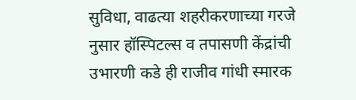सुविधा, वाढत्या शहरीकरणाच्या गरजे नुसार हॉस्पिटल्स व तपासणी केंद्रांची उभारणी कडे ही राजीव गांधी स्मारक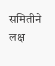समितीने लक्ष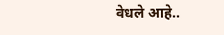वेधले आहे..